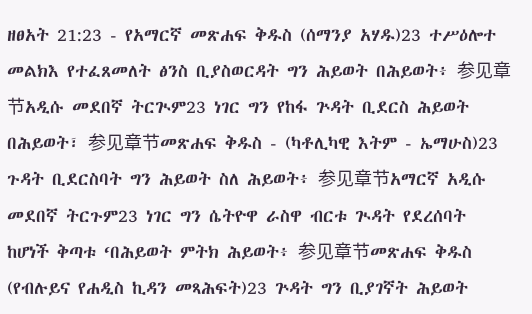ዘፀአት 21:23 - የአማርኛ መጽሐፍ ቅዱስ (ሰማንያ አሃዱ)23 ተሥዕሎተ መልክእ የተፈጸመለት ፅንስ ቢያስወርዳት ግን ሕይወት በሕይወት፥ 参见章节አዲሱ መደበኛ ትርጒም23 ነገር ግን የከፋ ጕዳት ቢደርስ ሕይወት በሕይወት፣ 参见章节መጽሐፍ ቅዱስ - (ካቶሊካዊ እትም - ኤማሁስ)23 ጉዳት ቢደርስባት ግን ሕይወት ስለ ሕይወት፥ 参见章节አማርኛ አዲሱ መደበኛ ትርጉም23 ነገር ግን ሴትዮዋ ራስዋ ብርቱ ጒዳት የደረሰባት ከሆነች ቅጣቱ ‘በሕይወት ምትክ ሕይወት፥ 参见章节መጽሐፍ ቅዱስ (የብሉይና የሐዲስ ኪዳን መጻሕፍት)23 ጕዳት ግን ቢያገኛት ሕይወት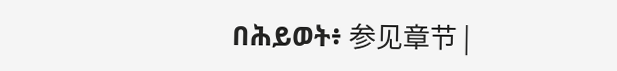በሕይወት፥ 参见章节 |